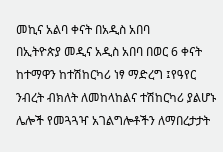መኪና አልባ ቀናት በአዲስ አበባ
በኢትዮጵያ መዲና አዲስ አበባ በወር 6 ቀናት ከተማዋን ከተሽከርካሪ ነፃ ማድረግ ፤የዓየር ንብረት ብክለት ለመከላከልና ተሽከርካሪ ያልሆኑ ሌሎች የመጓጓዣ አገልግሎቶችን ለማበረታታት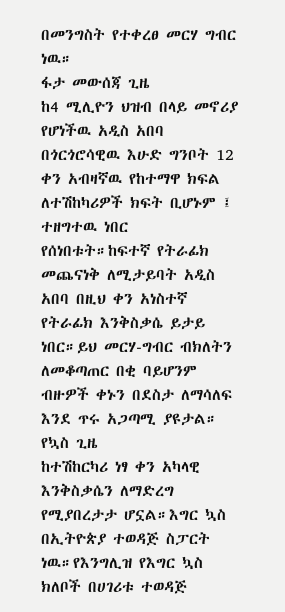በመንግስት የተቀረፀ መርሃ ግብር ነዉ።
ፋታ መውሰጃ ጊዜ
ከ4 ሚሊዮን ህዝብ በላይ መኖሪያ የሆነችዉ አዲስ አበባ በጎርጎሮሳዊዉ እሁድ ግንቦት 12 ቀን አብዛኛዉ የከተማዋ ክፍል ለተሽከካሪዎች ክፍት ቢሆኑም ፤ ተዘግተዉ ነበር የሰነበቱት።ከፍተኛ የትራፊክ መጨናነቅ ለሚታይባት አዲስ አበባ በዚህ ቀን አነስተኛ የትራፊክ እንቅስቃሴ ይታይ ነበር።ይህ መርሃ-ግብር ብክለትን ለመቆጣጠር በቂ ባይሆንም ብዙዎች ቀኑን በደስታ ለማሳለፍ እንደ ጥሩ አጋጣሚ ያዩታል።
የኳስ ጊዜ
ከተሽከርካሪ ነፃ ቀን አካላዊ እንቅስቃሴን ለማድረግ የሚያበረታታ ሆኗል።እግር ኳስ በኢትዮጵያ ተወዳጅ ስፓርት ነዉ።የእንግሊዝ የእግር ኳስ ክለቦች በሀገሪቱ ተወዳጅ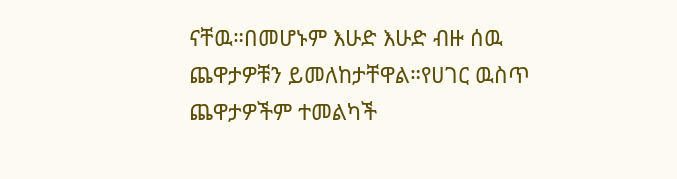ናቸዉ።በመሆኑም እሁድ እሁድ ብዙ ሰዉ ጨዋታዎቹን ይመለከታቸዋል።የሀገር ዉስጥ ጨዋታዎችም ተመልካች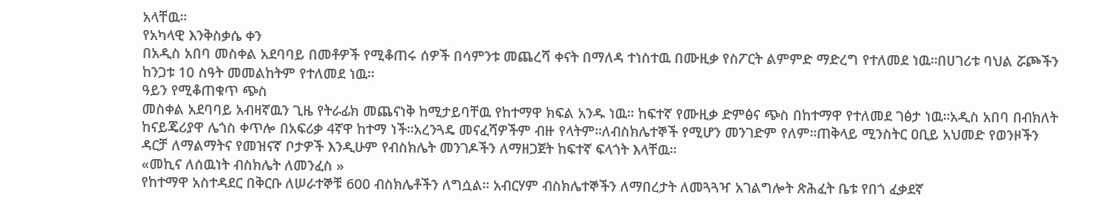አላቸዉ።
የአካላዊ እንቅስቃሴ ቀን
በአዲስ አበባ መስቀል አደባባይ በመቶዎች የሚቆጠሩ ሰዎች በሳምንቱ መጨረሻ ቀናት በማለዳ ተነስተዉ በሙዚቃ የስፖርት ልምምድ ማድረግ የተለመደ ነዉ።በሀገሪቱ ባህል ሯጮችን ከንጋቱ 10 ስዓት መመልከትም የተለመደ ነዉ።
ዓይን የሚቆጠቁጥ ጭስ
መስቀል አደባባይ አብዛኛዉን ጊዜ የትራፊክ መጨናነቅ ከሚታይባቸዉ የከተማዋ ክፍል አንዱ ነዉ። ከፍተኛ የሙዚቃ ድምፅና ጭስ በከተማዋ የተለመደ ገፅታ ነዉ።አዲስ አበባ በብክለት ከናይጄሪያዋ ሌጎስ ቀጥሎ በአፍሪቃ 4ኛዋ ከተማ ነች።አረንጓዴ መናፈሻዎችም ብዙ የላትም።ለብስክሌተኞች የሚሆን መንገድም የለም።ጠቅላይ ሚንስትር ዐቢይ አህመድ የወንዞችን ዳርቻ ለማልማትና የመዝናኛ ቦታዎች እንዲሁም የብስክሌት መንገዶችን ለማዘጋጀት ከፍተኛ ፍላጎት እላቸዉ።
«መኪና ለሰዉነት ብስክሌት ለመንፈስ »
የከተማዋ አስተዳደር በቅርቡ ለሠራተኞቹ 600 ብስክሌቶችን ለግሷል። አብርሃም ብስክሌተኞችን ለማበረታት ለመጓጓዣ አገልግሎት ጽሕፈት ቤቱ የበጎ ፈቃደኛ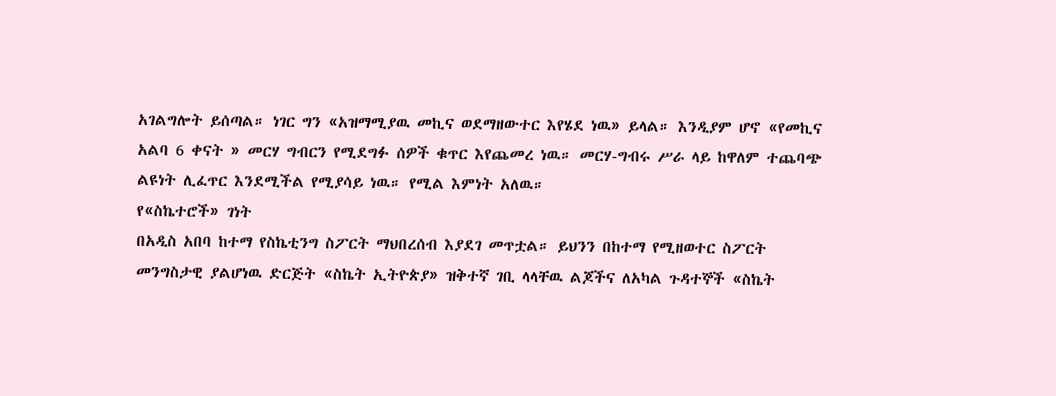አገልግሎት ይሰጣል። ነገር ግን «አዝማሚያዉ መኪና ወደማዘውተር እየሄደ ነዉ» ይላል። እንዲያም ሆኖ «የመኪና አልባ 6 ቀናት » መርሃ ግብርን የሚደግፉ ሰዎች ቁጥር እየጨመረ ነዉ። መርሃ-ግብሩ ሥራ ላይ ከዋለም ተጨባጭ ልዩነት ሊፈጥር እንደሚችል የሚያሳይ ነዉ። የሚል እምነት አለዉ።
የ«ስኬተሮች» ገነት
በአዲስ አበባ ከተማ የስኬቲንግ ስፖርት ማህበረሰብ እያደገ መጥቷል። ይህንን በከተማ የሚዘወተር ስፖርት መንግስታዊ ያልሆነዉ ድርጅት «ስኬት ኢትዮጵያ» ዝቅተኛ ገቢ ላላቸዉ ልጆችና ለአካል ጉዳተኞች «ስኬት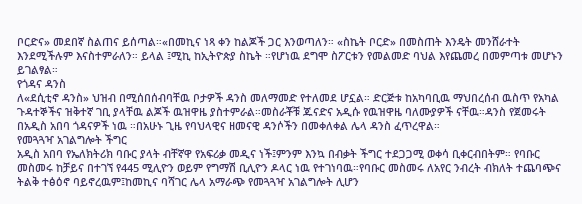ቦርድና» መደበኛ ስልጠና ይሰጣል።«በመኪና ነጻ ቀን ከልጆች ጋር እንወጣለን። «ስኬት ቦርድ» በመስጠት እንዴት መንሸራተት እንደሚችሉም እናስተምራለን። ይላል ፤ሚኪ ከኢትዮጵያ ስኬት ።የሆነዉ ደግሞ ስፖርቱን የመልመድ ባህል እየጨመረ በመምጣቱ መሆኑን ይገልፃል።
የጎዳና ዳንስ
ለ«ደሲቲኖ ዳንስ» ህዝብ በሚሰበሰብባቸዉ ቦታዎች ዳንስ መለማመድ የተለመደ ሆኗል። ድርጅቱ ከአካባቢዉ ማህበረሰብ ዉስጥ የአካል ጉዳተኞችና ዝቅተኛ ገቢ ያላቸዉ ልጆች ዉዝዋዜ ያስተምራል።መስራቾቹ ጁናድና አዲሱ የዉዝዋዜ ባለሙያዎች ናቸዉ።ዳንስ የጀመሩት በአዲስ አበባ ጎዳናዎች ነዉ ።በአሁኑ ጊዜ የባህላዊና ዘመናዊ ዳንሶችን በመቀለቀል ሌላ ዳንስ ፈጥረዋል።
የመጓጓዣ አገልግሎት ችግር
አዲስ አበባ የኤለክትሪክ ባቡር ያላት ብቸኛዋ የአፍሪቃ መዲና ነች፤ምንም እንኳ በብቃት ችግር ተደጋጋሚ ወቀሳ ቢቀርብበትም። የባቡር መስመሩ ከቻይና በተገኘ የ445 ሚሊዮን ወይም የግማሽ ቢሊዮን ዶላር ነዉ የተገነባዉ።የባቡር መስመሩ ለአየር ንብረት ብክለት ተጨባጭና ትልቅ ተፅዕኖ ባይኖረዉም፤ከመኪና ባሻገር ሌላ አማራጭ የመጓጓዣ አገልግሎት ሊሆን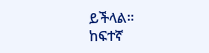ይችላል።
ከፍተኛ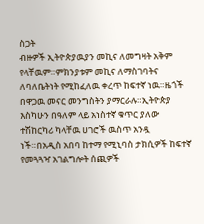ስጋት
ብዙዎች ኢትዮጵያዉያን መኪና ለመግዛት አቅም የላቸዉም።ምክንያቱም መኪና ለማስገባትና ለባለቤትነት የሚከፈለዉ ቀረጥ ከፍተኛ ነዉ።ዜጎች በዋጋዉ መናር መንግስትን ያማርራሉ።ኢትዮጵያ እስካሁን በዓለም ላይ አነስተኛ ቁጥር ያለው ተሽከርካሪ ካላቸዉ ሀገሮች ዉስጥ አንዷ ነች።በአዲስ አበባ ከተማ የሚኒባስ ታክሲዎች ከፍተኛ የመጓጓዣ አገልግሎት ሰጪዎች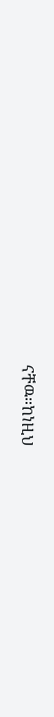ናቸዉ።ከነዚህ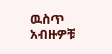ዉስጥ አብዙዎቹ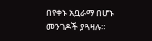በየቀኑ አቧራማ በሆኑ መንገዶች ያጓዛሉ።